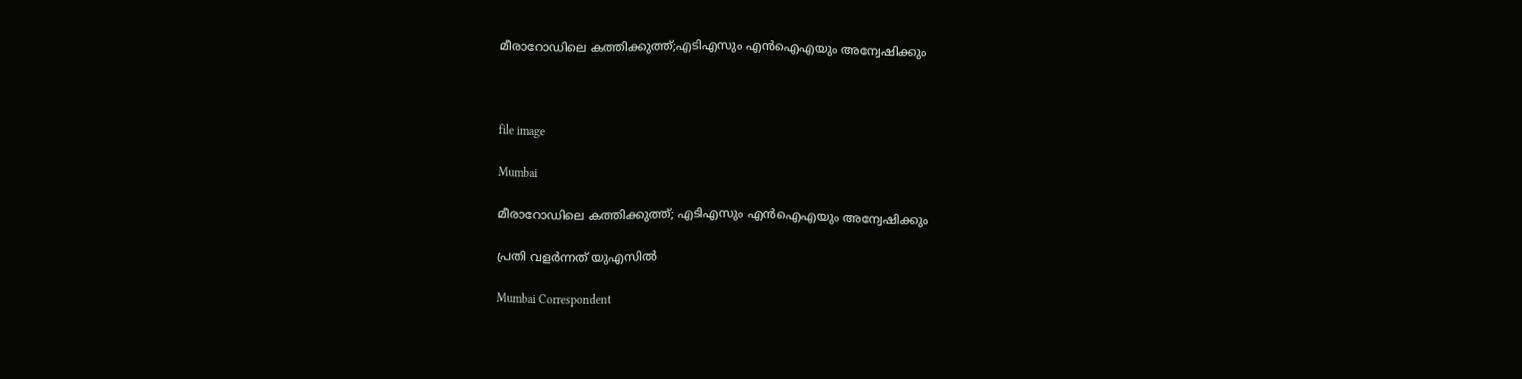മീരാറോഡിലെ കത്തിക്കുത്ത്;എടിഎസും എന്‍ഐഎയും അന്വേഷിക്കും



file image

Mumbai

മീരാറോഡിലെ കത്തിക്കുത്ത്; എടിഎസും എന്‍ഐഎയും അന്വേഷിക്കും

പ്രതി വളര്‍ന്നത് യുഎസില്‍

Mumbai Correspondent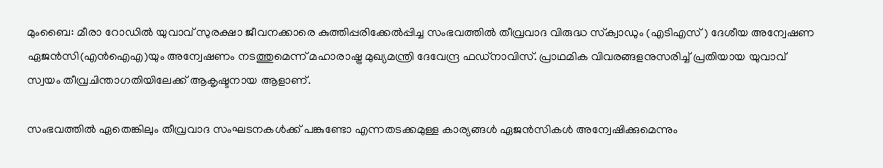മുംബൈ: മീരാ റോഡില്‍ യുവാവ് സുരക്ഷാ ജീവനക്കാരെ കുത്തിപ്പരിക്കേല്‍പ്പിച്ച സംഭവത്തില്‍ തീവ്രവാദ വിരുദ്ധ സ്‌ക്വാഡും (എടിഎസ്) ദേശീയ അന്വേഷണ ഏജന്‍സി(എന്‍ഐഎ)യും അന്വേഷണം നടത്തുമെന്ന് മഹാരാഷ്ട്ര മുഖ്യമന്ത്രി ദേവേന്ദ്ര ഫഡ്നാവിസ്. പ്രാഥമിക വിവരങ്ങളനുസരിച്ച് പ്രതിയായ യുവാവ് സ്വയം തീവ്രചിന്താഗതിയിലേക്ക് ആകൃഷ്ടനായ ആളാണ്.

സംഭവത്തില്‍ ഏതെങ്കിലും തീവ്രവാദ സംഘടനകള്‍ക്ക് പങ്കുണ്ടോ എന്നതടക്കമുള്ള കാര്യങ്ങള്‍ ഏജന്‍സികള്‍ അന്വേഷിക്കുമെന്നും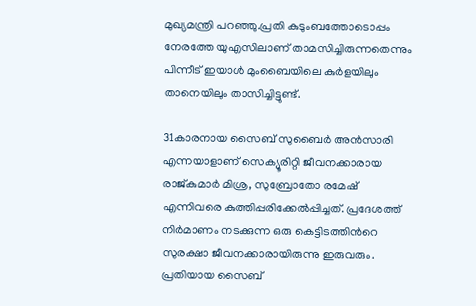മുഖ്യമന്ത്രി പറഞ്ഞു.പ്രതി കുടുംബത്തോടൊപ്പം നേരത്തേ യുഎസിലാണ് താമസിച്ചിരുന്നതെന്നും പിന്നീട് ഇയാള്‍ മുംബൈയിലെ കുര്‍ളയിലും താനെയിലും താസിച്ചിട്ടുണ്ട്.

31കാരനായ സൈബ് സുബൈര്‍ അന്‍സാരി എന്നയാളാണ് സെക്യൂരിറ്റി ജീവനക്കാരായ രാജ്കുമാര്‍ മിശ്ര, സുബ്രോതോ രമേഷ് എന്നിവരെ കുത്തിപ്പരിക്കേല്‍പ്പിച്ചത്. പ്രദേശത്ത് നിര്‍മാണം നടക്കുന്ന ഒരു കെട്ടിടത്തിന്‍റെ സുരക്ഷാ ജീവനക്കാരായിരുന്നു ഇരുവരും. പ്രതിയായ സൈബ്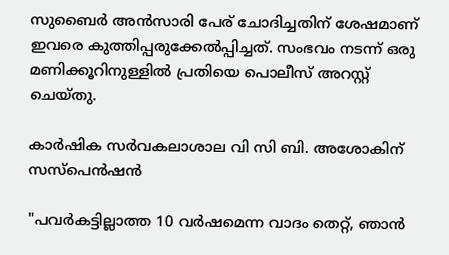സുബൈര്‍ അന്‍സാരി പേര് ചോദിച്ചതിന് ശേഷമാണ് ഇവരെ കുത്തിപ്പരുക്കേല്‍പ്പിച്ചത്. സംഭവം നടന്ന് ഒരു മണിക്കൂറിനുള്ളില്‍ പ്രതിയെ പൊലീസ് അറസ്റ്റ് ചെയ്തു.

കാർഷിക സർവകലാശാല വി സി ബി. അശോകിന് സസ്പെൻഷൻ

"പവർകട്ടില്ലാത്ത 10 വർഷമെന്ന വാദം തെറ്റ്, ഞാൻ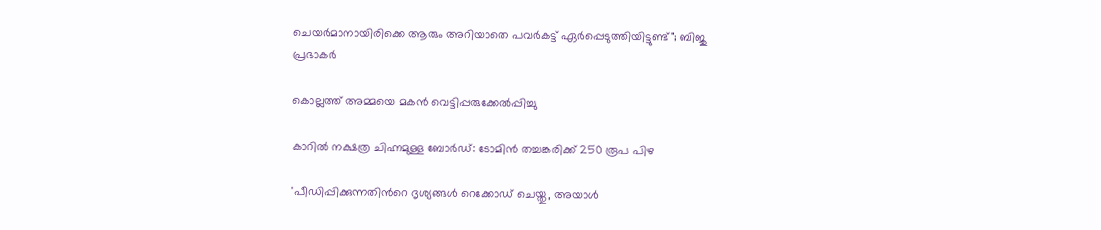ചെയർമാനായിരിക്കെ ആരും അറിയാതെ പവർകട്ട് ഏർപ്പെടുത്തിയിട്ടുണ്ട്"; ബിജു പ്രഭാകർ

കൊല്ലത്ത് അമ്മയെ മകൻ വെട്ടിപ്പരുക്കേൽപ്പിച്ചു

കാറിൽ നക്ഷത്ര ചിഹ്നമുള്ള ബോർഡ്: ടോമിൻ തച്ചങ്കരിക്ക് 250 രൂപ പിഴ

'പീഡിപ്പിക്കുന്നതിന്‍റെ ദൃശ‍്യങ്ങൾ റെക്കോഡ് ചെയ്തു, അയാൾ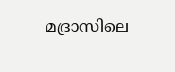മദ്രാസിലെ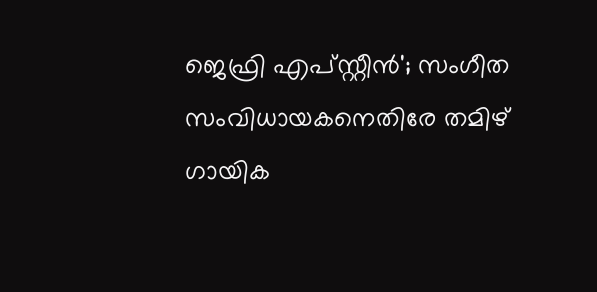ജെഫ്രി എപ്സ്റ്റീൻ'; സംഗീത സംവിധായകനെതിരേ തമിഴ് ഗായിക